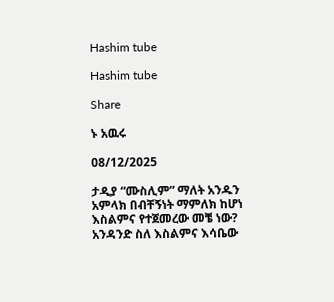Hashim tube

Hashim tube

Share

ኑ አዉሩ

08/12/2025

ታዲያ “ሙስሊም” ማለት አንዱን አምላክ በብቸኝነት ማምለክ ከሆነ እስልምና የተጀመረው መቼ ነው? አንዳንድ ስለ እስልምና እሳቤው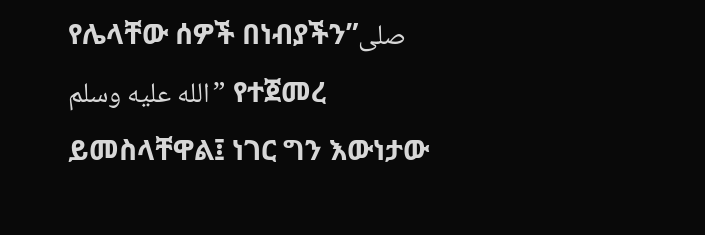የሌላቸው ሰዎች በነብያችን”صلى الله عليه وسلم” የተጀመረ ይመስላቸዋል፤ ነገር ግን እውነታው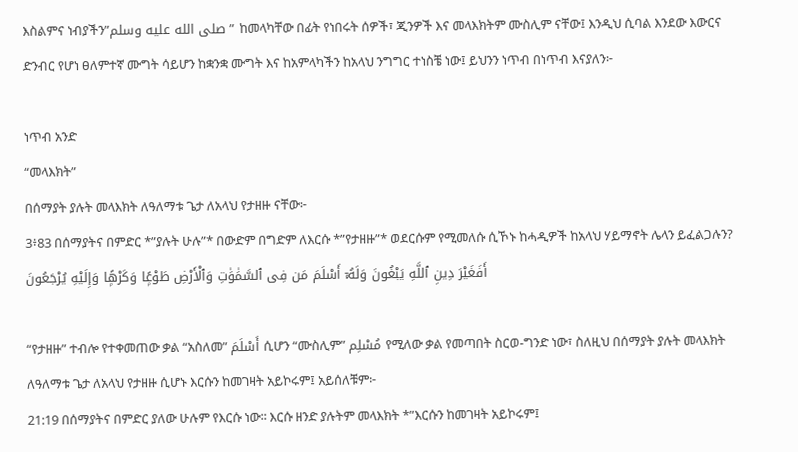እስልምና ነብያችን”صلى الله عليه وسلم” ከመላካቸው በፊት የነበሩት ሰዎች፣ ጂንዎች እና መላእክትም ሙስሊም ናቸው፤ እንዲህ ሲባል እንደው እውርና ድንብር የሆነ ፀለምተኛ ሙግት ሳይሆን ከቋንቋ ሙግት እና ከአምላካችን ከአላህ ንግግር ተነስቼ ነው፤ ይህንን ነጥብ በነጥብ እናያለን፦

ነጥብ አንድ
“መላእክት”
በሰማያት ያሉት መላእክት ለዓለማቱ ጌታ ለአላህ የታዘዙ ናቸው፦
3፥83 በሰማያትና በምድር *”ያሉት ሁሉ”* በውድም በግድም ለእርሱ *”የታዘዙ”* ወደርሱም የሚመለሱ ሲኾኑ ከሓዲዎች ከአላህ ሃይማኖት ሌላን ይፈልጋሉን? أَفَغَيْرَ دِينِ ٱللَّهِ يَبْغُونَ وَلَهُۥٓ أَسْلَمَ مَن فِى ٱلسَّمَٰوَٰتِ وَٱلْأَرْضِ طَوْعًۭا وَكَرْهًۭا وَإِلَيْهِ يُرْجَعُونَ

“የታዘዙ” ተብሎ የተቀመጠው ቃል “አስለመ” أَسْلَمَ ሲሆን “ሙስሊም” مُسْلِم የሚለው ቃል የመጣበት ስርወ-ግንድ ነው፣ ስለዚህ በሰማያት ያሉት መላእክት ለዓለማቱ ጌታ ለአላህ የታዘዙ ሲሆኑ እርሱን ከመገዛት አይኮሩም፤ አይሰለቹም፦
21:19 በሰማያትና በምድር ያለው ሁሉም የእርሱ ነው፡፡ እርሱ ዘንድ ያሉትም መላእክት *”እርሱን ከመገዛት አይኮሩም፤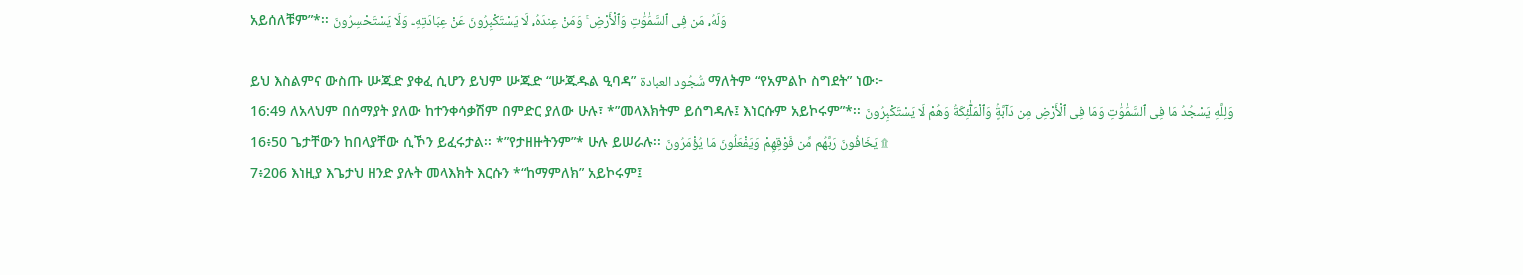አይሰለቹም”*፡፡ وَلَهُۥ مَن فِى ٱلسَّمَٰوَٰتِ وَٱلْأَرْضِ ۚ وَمَنْ عِندَهُۥ لَا يَسْتَكْبِرُونَ عَنْ عِبَادَتِهِۦ وَلَا يَسْتَحْسِرُونَ

ይህ እስልምና ውስጡ ሡጁድ ያቀፈ ሲሆን ይህም ሡጁድ “ሡጁዱል ዒባዳ” سُّجُود العبادة ማለትም “የአምልኮ ስግደት” ነው፦
16:49 ለአላህም በሰማያት ያለው ከተንቀሳቃሽም በምድር ያለው ሁሉ፣ *”መላእክትም ይሰግዳሉ፤ እነርሱም አይኮሩም”*፡፡ وَلِلَّهِ يَسْجُدُ مَا فِى ٱلسَّمَٰوَٰتِ وَمَا فِى ٱلْأَرْضِ مِن دَآبَّةٍۢ وَٱلْمَلَٰٓئِكَةُ وَهُمْ لَا يَسْتَكْبِرُونَ
16፥50 ጌታቸውን ከበላያቸው ሲኾን ይፈሩታል፡፡ *”የታዘዙትንም”* ሁሉ ይሠራሉ፡፡ يَخَافُونَ رَبَّهُم مِّن فَوْقِهِمْ وَيَفْعَلُونَ مَا يُؤْمَرُونَ ۩
7፥206 እነዚያ እጌታህ ዘንድ ያሉት መላእክት እርሱን *“ከማምለክ” አይኮሩም፤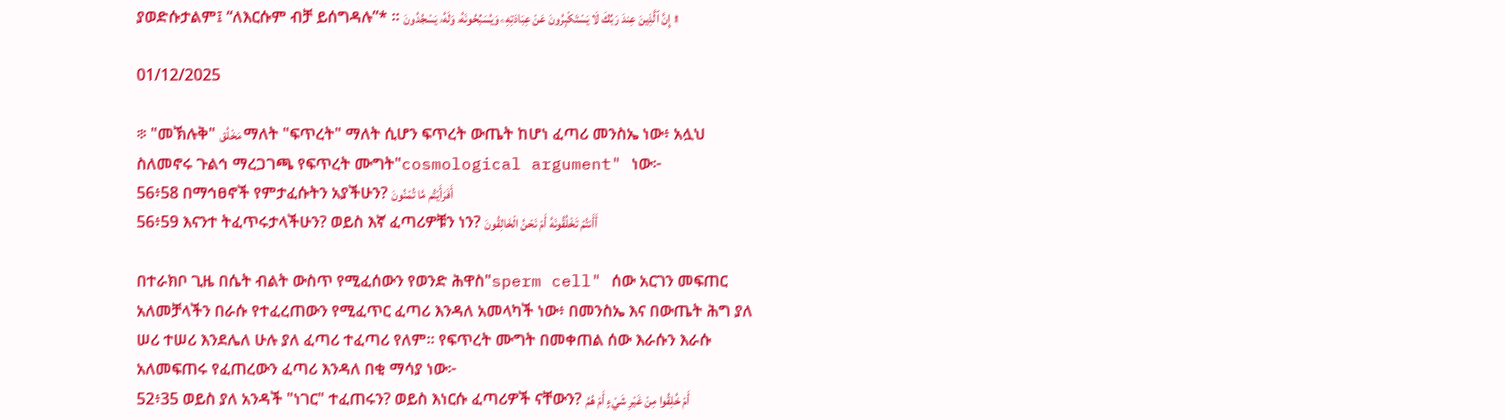ያወድሱታልም፤ “ለእርሱም ብቻ ይሰግዳሉ”* ። إِنَّ ٱلَّذِينَ عِندَ رَبِّكَ لَا يَسْتَكْبِرُونَ عَنْ عِبَادَتِهِۦ وَيُسَبِّحُونَهُۥ وَلَهُۥ يَسْجُدُونَ ۩

01/12/2025

፨ "መኽሉቅ" مَخْلُق ማለት "ፍጥረት" ማለት ሲሆን ፍጥረት ውጤት ከሆነ ፈጣሪ መንስኤ ነው፥ አሏህ ስለመኖሩ ጉልኅ ማረጋገጫ የፍጥረት ሙግት"cosmological argument" ነው፦
56፥58 በማኅፀኖች የምታፈሱትን አያችሁን? أَفَرَأَيْتُم مَّا تُمْنُونَ
56፥59 እናንተ ትፈጥሩታላችሁን? ወይስ እኛ ፈጣሪዎቹን ነን? أَأَنتُمْ تَخْلُقُونَهُ أَمْ نَحْنُ الْخَالِقُونَ

በተራክቦ ጊዜ በሴት ብልት ውስጥ የሚፈሰውን የወንድ ሕዋስ"sperm cell" ሰው አርገን መፍጠር አለመቻላችን በራሱ የተፈረጠውን የሚፈጥር ፈጣሪ እንዳለ አመላካች ነው፥ በመንስኤ እና በውጤት ሕግ ያለ ሠሪ ተሠሪ እንደሌለ ሁሉ ያለ ፈጣሪ ተፈጣሪ የለም። የፍጥረት ሙግት በመቀጠል ሰው እራሱን እራሱ አለመፍጠሩ የፈጠረውን ፈጣሪ እንዳለ በቂ ማሳያ ነው፦
52፥35 ወይስ ያለ አንዳች "ነገር" ተፈጠሩን? ወይስ እነርሱ ፈጣሪዎች ናቸውን? أَمْ خُلِقُوا مِنْ غَيْرِ شَيْءٍ أَمْ هُمُ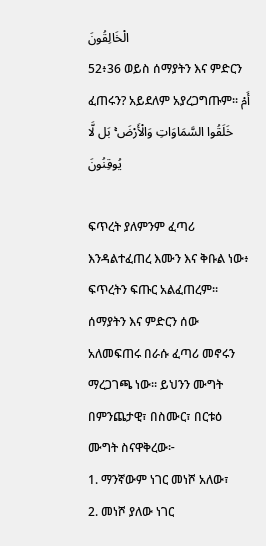الْخَالِقُونَ
52፥36 ወይስ ሰማያትን እና ምድርን ፈጠሩን? አይደለም አያረጋግጡም፡፡ أَمْ خَلَقُوا السَّمَاوَاتِ وَالْأَرْضَ ۚ بَل لَّا يُوقِنُونَ

ፍጥረት ያለምንም ፈጣሪ እንዳልተፈጠረ እሙን እና ቅቡል ነው፥ ፍጥረትን ፍጡር አልፈጠረም። ሰማያትን እና ምድርን ሰው አለመፍጠሩ በራሱ ፈጣሪ መኖሩን ማረጋገጫ ነው። ይህንን ሙግት በምንጨታዊ፣ በስሙር፣ በርቱዕ ሙግት ስናዋቅረው፦
1. ማንኛውም ነገር መነሾ አለው፣
2. መነሾ ያለው ነገር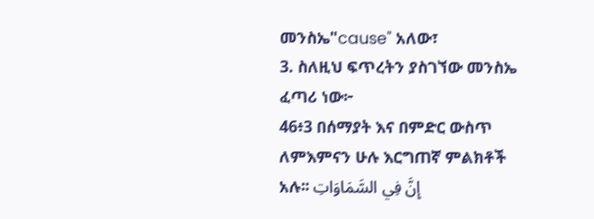መንስኤ"cause" አለው፣
3. ስለዚህ ፍጥረትን ያስገኘው መንስኤ ፈጣሪ ነው፦
46፥3 በሰማያት እና በምድር ውስጥ ለምእምናን ሁሉ እርግጠኛ ምልክቶች አሉ፡፡ إِنَّ فِي السَّمَاوَاتِ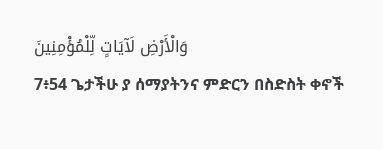وَالْأَرْضِ لَآيَاتٍ لِّلْمُؤْمِنِينَ
7፥54 ጌታችሁ ያ ሰማያትንና ምድርን በስድስት ቀኖች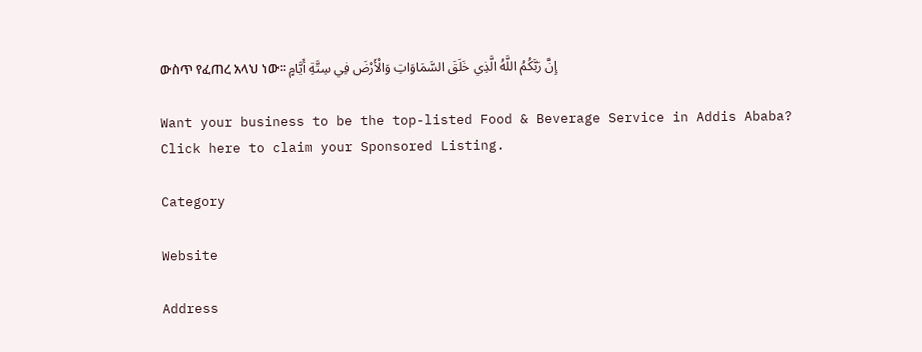ውስጥ የፈጠረ አላህ ነው፡፡ إِنَّ رَبَّكُمُ اللَّهُ الَّذِي خَلَقَ السَّمَاوَاتِ وَالْأَرْضَ فِي سِتَّةِ أَيَّامٍ

Want your business to be the top-listed Food & Beverage Service in Addis Ababa?
Click here to claim your Sponsored Listing.

Category

Website

Address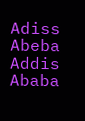Adiss Abeba
Addis Ababa